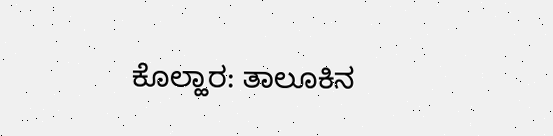ಕೊಲ್ಹಾರ: ತಾಲೂಕಿನ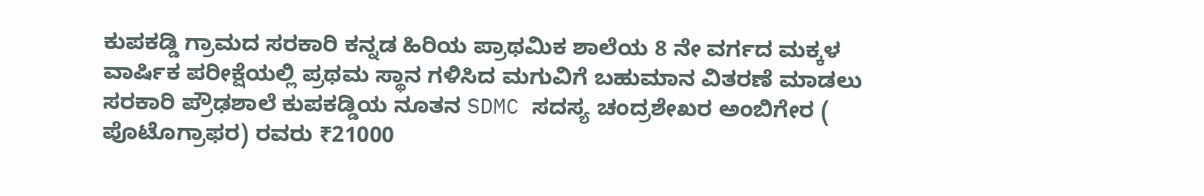ಕುಪಕಡ್ಡಿ ಗ್ರಾಮದ ಸರಕಾರಿ ಕನ್ನಡ ಹಿರಿಯ ಪ್ರಾಥಮಿಕ ಶಾಲೆಯ 8 ನೇ ವರ್ಗದ ಮಕ್ಕಳ ವಾರ್ಷಿಕ ಪರೀಕ್ಷೆಯಲ್ಲಿ ಪ್ರಥಮ ಸ್ಥಾನ ಗಳಿಸಿದ ಮಗುವಿಗೆ ಬಹುಮಾನ ವಿತರಣೆ ಮಾಡಲು ಸರಕಾರಿ ಪ್ರೌಢಶಾಲೆ ಕುಪಕಡ್ಡಿಯ ನೂತನ SDMC ಸದಸ್ಯ ಚಂದ್ರಶೇಖರ ಅಂಬಿಗೇರ ( ಪೊಟೊಗ್ರಾಫರ) ರವರು ₹21000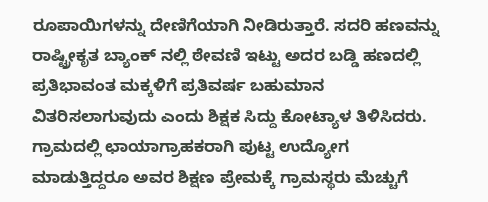ರೂಪಾಯಿಗಳನ್ನು ದೇಣಿಗೆಯಾಗಿ ನೀಡಿರುತ್ತಾರೆ. ಸದರಿ ಹಣವನ್ನು ರಾಷ್ಟ್ರೀಕೃತ ಬ್ಯಾಂಕ್ ನಲ್ಲಿ ಠೇವಣಿ ಇಟ್ಟು ಅದರ ಬಡ್ಡಿ ಹಣದಲ್ಲಿ ಪ್ರತಿಭಾವಂತ ಮಕ್ಕಳಿಗೆ ಪ್ರತಿವರ್ಷ ಬಹುಮಾನ ವಿತರಿಸಲಾಗುವುದು ಎಂದು ಶಿಕ್ಷಕ ಸಿದ್ದು ಕೋಟ್ಯಾಳ ತಿಳಿಸಿದರು. ಗ್ರಾಮದಲ್ಲಿ ಛಾಯಾಗ್ರಾಹಕರಾಗಿ ಪುಟ್ಟ ಉದ್ಯೋಗ ಮಾಡುತ್ತಿದ್ದರೂ ಅವರ ಶಿಕ್ಷಣ ಪ್ರೇಮಕ್ಕೆ ಗ್ರಾಮಸ್ಥರು ಮೆಚ್ಚುಗೆ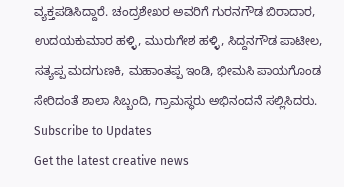ವ್ಯಕ್ತಪಡಿಸಿದ್ದಾರೆ. ಚಂದ್ರಶೇಖರ ಅವರಿಗೆ ಗುರನಗೌಡ ಬಿರಾದಾರ, ಉದಯಕುಮಾರ ಹಳ್ಳಿ, ಮುರುಗೇಶ ಹಳ್ಳಿ, ಸಿದ್ದನಗೌಡ ಪಾಟೀಲ, ಸತ್ಯಪ್ಪ ಮದಗುಣಕಿ, ಮಹಾಂತಪ್ಪ ಇಂಡಿ, ಭೀಮಸಿ ಪಾಯಗೊಂಡ ಸೇರಿದಂತೆ ಶಾಲಾ ಸಿಬ್ಬಂದಿ, ಗ್ರಾಮಸ್ಥರು ಅಭಿನಂದನೆ ಸಲ್ಲಿಸಿದರು.
Subscribe to Updates
Get the latest creative news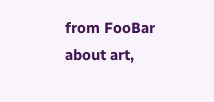from FooBar about art,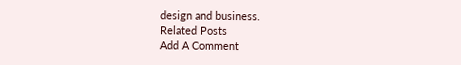design and business.
Related Posts
Add A Comment